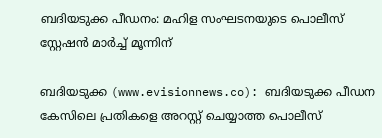ബദിയടുക്ക പീഡനം: മഹിള സംഘടനയുടെ പൊലീസ് സ്റ്റേഷൻ മാർച്ച് മൂന്നിന്‌

ബദിയടുക്ക (www.evisionnews.co): ബദിയടുക്ക പീഡന കേസിലെ പ്രതികളെ അറസ്റ്റ് ചെയ്യാത്ത പൊലീസ്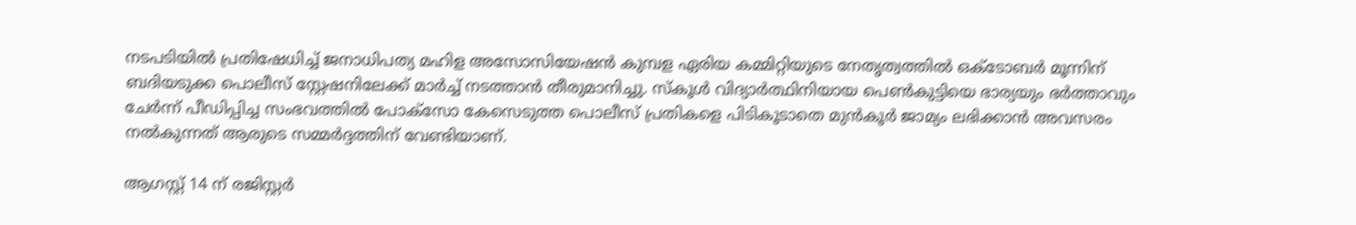നടപടിയിൽ പ്രതിഷേധിച്ച് ജനാധിപത്യ മഹിള അസോസിയേഷൻ കുമ്പള ഏരിയ കമ്മിറ്റിയുടെ നേതൃത്വത്തിൽ ഒക്ടോബർ മൂന്നിന് ബദിയടുക്ക പൊലീസ് സ്റ്റേഷനിലേക്ക് മാർച്ച് നടത്താൻ തീരുമാനിച്ചു. സ്കൂൾ വിദ്യാര്‍ത്ഥിനിയായ പെൺകുട്ടിയെ ഭാര്യയും ഭർത്താവും ചേർന്ന് പീഡിപ്പിച്ച സംഭവത്തിൽ പോക്സോ കേസെടുത്ത പൊലീസ് പ്രതികളെ പിടികൂടാതെ മുൻകൂര്‍ ജാമ്യം ലഭിക്കാൻ അവസരം നൽകുന്നത് ആരുടെ സമ്മർദ്ദത്തിന് വേണ്ടിയാണ്.

ആഗസ്റ്റ് 14 ന് രജിസ്റ്റർ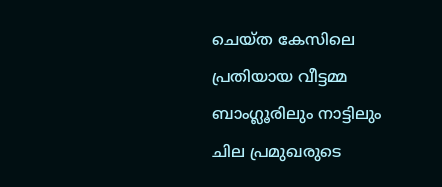ചെയ്ത കേസിലെ പ്രതിയായ വീട്ടമ്മ ബാംഗ്ലൂരിലും നാട്ടിലും ചില പ്രമുഖരുടെ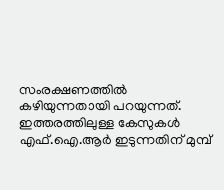സംരക്ഷണത്തിൽ കഴിയുന്നതായി പറയുന്നത്. ഇത്തരത്തിലുള്ള കേസുകൾ എഫ്.ഐ.ആർ ഇടുന്നതിന് മുമ്പ്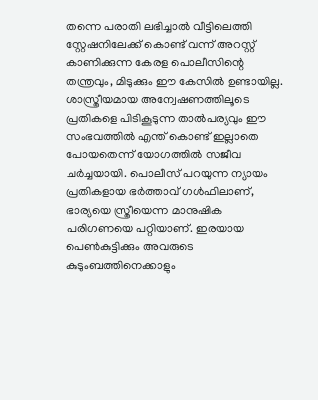തന്നെ പരാതി ലഭിച്ചാൽ വീട്ടിലെത്തി സ്റ്റേഷനിലേക്ക് കൊണ്ട് വന്ന് അറസ്റ്റ് കാണിക്കുന്ന കേരള പൊലീസിന്റെ തന്ത്രവും, മിടുക്കും ഈ കേസിൽ ഉണ്ടായില്ല. ശാസ്ത്രീയമായ അന്വേഷണത്തിലൂടെ പ്രതികളെ പിടികൂടുന്ന താൽപര്യവും ഈ സംഭവത്തിൽ എന്ത് കൊണ്ട് ഇല്ലാതെ പോയതെന്ന് യോഗത്തിൽ സജീവ ചർച്ചയായി. പൊലീസ് പറയുന്ന ന്യായം പ്രതികളായ ഭർത്താവ് ഗൾഫിലാണ്, ഭാര്യയെ സ്ത്രീയെന്ന മാനുഷിക പരിഗണയെ പറ്റിയാണ്. ഇരയായ പെൺകുട്ടിക്കും അവരുടെ കുടുംബത്തിനെക്കാളും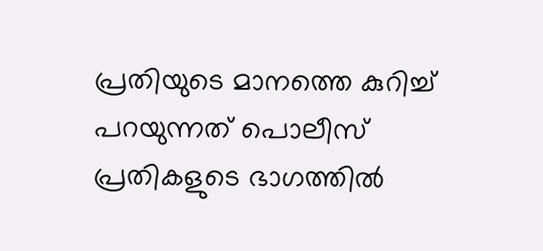പ്രതിയുടെ മാനത്തെ കുറിച്ച് പറയുന്നത് പൊലീസ് പ്രതികളുടെ ഭാഗത്തിൽ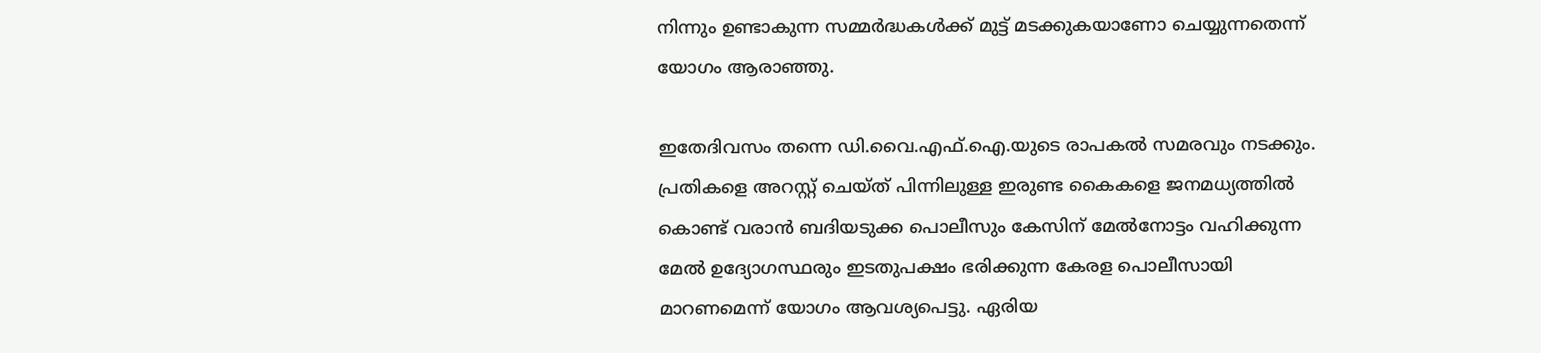നിന്നും ഉണ്ടാകുന്ന സമ്മർദ്ധകൾക്ക് മുട്ട് മടക്കുകയാണോ ചെയ്യുന്നതെന്ന് യോഗം ആരാഞ്ഞു.

ഇതേദിവസം തന്നെ ഡി.വൈ.എഫ്.ഐ.യുടെ രാപകൽ സമരവും നടക്കും. പ്രതികളെ അറസ്റ്റ് ചെയ്ത് പിന്നിലുള്ള ഇരുണ്ട കൈകളെ ജനമധ്യത്തിൽ കൊണ്ട് വരാൻ ബദിയടുക്ക പൊലീസും കേസിന് മേൽനോട്ടം വഹിക്കുന്ന മേൽ ഉദ്യോഗസ്ഥരും ഇടതുപക്ഷം ഭരിക്കുന്ന കേരള പൊലീസായി മാറണമെന്ന് യോഗം ആവശ്യപെട്ടു. ഏരിയ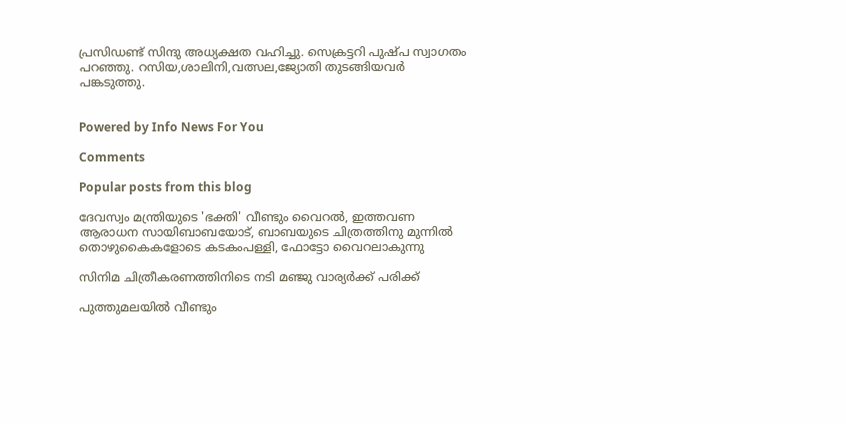പ്രസിഡണ്ട് സിന്ദു അധ്യക്ഷത വഹിച്ചു. സെക്രട്ടറി പുഷ്പ സ്വാഗതം പറഞ്ഞു. റസിയ,ശാലിനി,വത്സല,ജ്യോതി തുടങ്ങിയവർ പങ്കടുത്തു.


Powered by Info News For You

Comments

Popular posts from this blog

ദേവസ്വം മന്ത്രിയുടെ 'ഭക്തി' വീണ്ടും വൈറല്‍, ഇത്തവണ ആരാധന സായിബാബയോട്, ബാബയുടെ ചിത്രത്തിനു മുന്നില്‍ തൊഴുകൈകളോടെ കടകംപള്ളി, ഫോട്ടോ വൈറലാകുന്നു

സിനിമ ചിത്രീകരണത്തിനിടെ നടി മഞ്ജു വാര്യര്‍ക്ക് പരിക്ക്

പുത്തുമലയില്‍ വീണ്ടും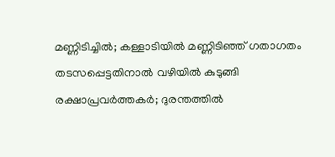മണ്ണിടിച്ചില്‍; കള്ളാടിയില്‍ മണ്ണിടിഞ്ഞ് ഗതാഗതം തടസപ്പെട്ടതിനാല്‍ വഴിയില്‍ കുടുങ്ങി രക്ഷാപ്രവര്‍ത്തകര്‍; ദുരന്തത്തില്‍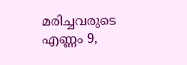മരിച്ചവരുടെ എണ്ണം 9,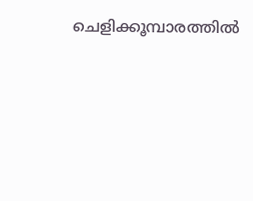ചെളിക്കൂമ്പാരത്തില്‍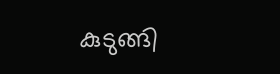കുടുങ്ങി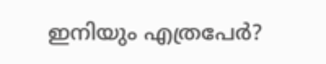ഇനിയും എത്രപേര്‍?